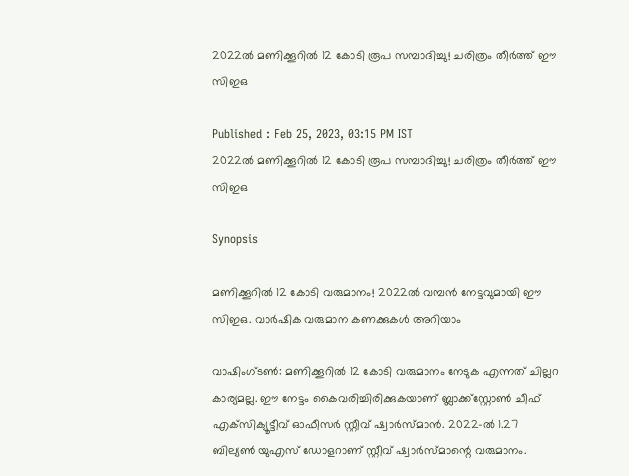2022ൽ മണിക്കൂറിൽ 12 കോടി രൂപ സമ്പാദിച്ചു! ചരിത്രം തീർത്ത് ഈ സിഇഒ

Published : Feb 25, 2023, 03:15 PM IST
2022ൽ മണിക്കൂറിൽ 12 കോടി രൂപ സമ്പാദിച്ചു! ചരിത്രം തീർത്ത് ഈ സിഇഒ

Synopsis

മണിക്കൂറിൽ 12 കോടി വരുമാനം! 2022ൽ വമ്പൻ നേട്ടവുമായി ഈ സിഇഒ. വാർഷിക വരുമാന കണക്കുകൾ അറിയാം

വാഷിംഗ്‌ടൺ: മണിക്കൂറിൽ 12 കോടി വരുമാനം നേടുക എന്നത് ചില്ലറ കാര്യമല്ല. ഈ നേട്ടം കൈവരിച്ചിരിക്കുകയാണ് ബ്ലാക്ക്‌സ്റ്റോൺ ചീഫ് എക്‌സിക്യൂട്ടീവ് ഓഫീസർ സ്റ്റീവ് ഷ്വാർസ്‌മാൻ. 2022-ൽ 1.27 ബില്യൺ യുഎസ് ഡോളറാണ് സ്റ്റീവ് ഷ്വാർസ്‌മാന്റെ വരുമാനം.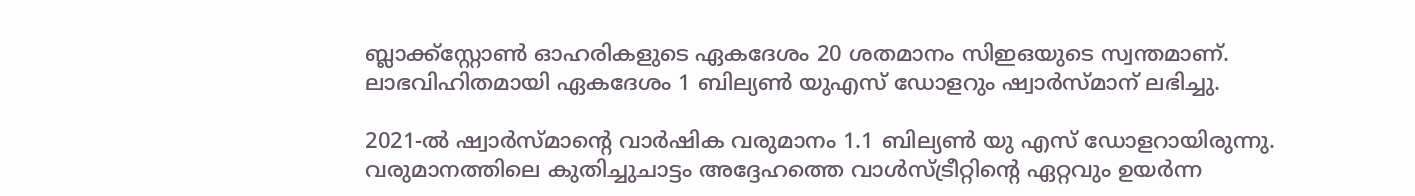ബ്ലാക്ക്സ്റ്റോൺ ഓഹരികളുടെ ഏകദേശം 20 ശതമാനം സിഇഒയുടെ സ്വന്തമാണ്. ലാഭവിഹിതമായി ഏകദേശം 1 ബില്യൺ യുഎസ് ഡോളറും ഷ്വാർസ്‌മാന് ലഭിച്ചു.

2021-ൽ ഷ്വാർസ്മാന്റെ വാർഷിക വരുമാനം 1.1 ബില്യൺ യു എസ് ഡോളറായിരുന്നു. വരുമാനത്തിലെ കുതിച്ചുചാട്ടം അദ്ദേഹത്തെ വാൾസ്ട്രീറ്റിന്റെ ഏറ്റവും ഉയർന്ന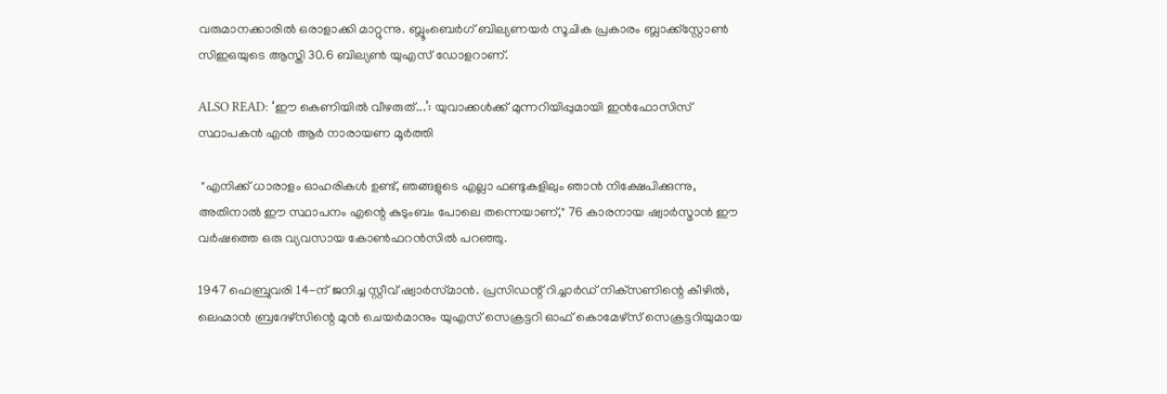വരുമാനക്കാരിൽ ഒരാളാക്കി മാറ്റുന്നു. ബ്ലൂംബെർഗ് ബില്യണയർ സൂചിക പ്രകാരം ബ്ലാക്ക്‌സ്റ്റോൺ സിഇഒയുടെ ആസ്തി 30.6 ബില്യൺ യുഎസ് ഡോളറാണ്.

ALSO READ: ‘ഈ കെണിയിൽ വീഴരുത്...’: യുവാക്കൾക്ക് മുന്നറിയിപ്പുമായി ഇൻഫോസിസ് സ്ഥാപകൻ എൻ ആർ നാരായണ മൂർത്തി

 "എനിക്ക് ധാരാളം ഓഹരികൾ ഉണ്ട്, ഞങ്ങളുടെ എല്ലാ ഫണ്ടുകളിലും ഞാൻ നിക്ഷേപിക്കുന്നു, അതിനാൽ ഈ സ്ഥാപനം എന്റെ കുടുംബം പോലെ തന്നെയാണ്," 76 കാരനായ ഷ്വാർസ്മാൻ ഈ വർഷത്തെ ഒരു വ്യവസായ കോൺഫറൻസിൽ പറഞ്ഞു.

1947 ഫെബ്രുവരി 14-ന് ജനിച്ച സ്റ്റീവ് ഷ്വാർസ്‌മാൻ. പ്രസിഡന്റ് റിച്ചാർഡ് നിക്‌സണിന്റെ കീഴിൽ, ലെഹ്മാൻ ബ്രദേഴ്‌സിന്റെ മുൻ ചെയർമാനും യുഎസ് സെക്രട്ടറി ഓഫ് കൊമേഴ്‌സ് സെക്രട്ടറിയുമായ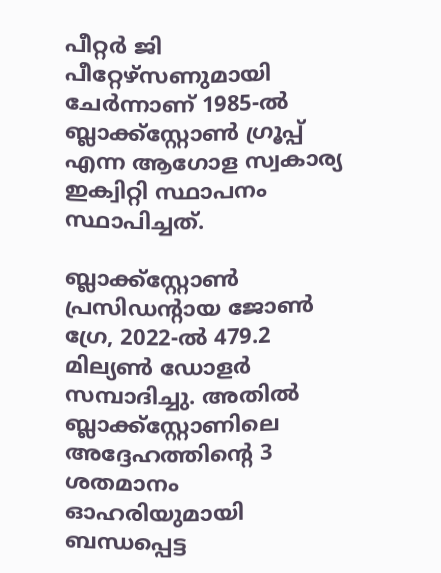പീറ്റർ ജി പീറ്റേഴ്‌സണുമായി ചേർന്നാണ് 1985-ൽ ബ്ലാക്ക്‌സ്റ്റോൺ ഗ്രൂപ്പ് എന്ന ആഗോള സ്വകാര്യ ഇക്വിറ്റി സ്ഥാപനം സ്ഥാപിച്ചത്.

ബ്ലാക്ക്‌സ്റ്റോൺ പ്രസിഡന്റായ ജോൺ ഗ്രേ, 2022-ൽ 479.2 മില്യൺ ഡോളർ സമ്പാദിച്ചു. അതിൽ ബ്ലാക്ക്‌സ്റ്റോണിലെ അദ്ദേഹത്തിന്റെ 3 ശതമാനം ഓഹരിയുമായി ബന്ധപ്പെട്ട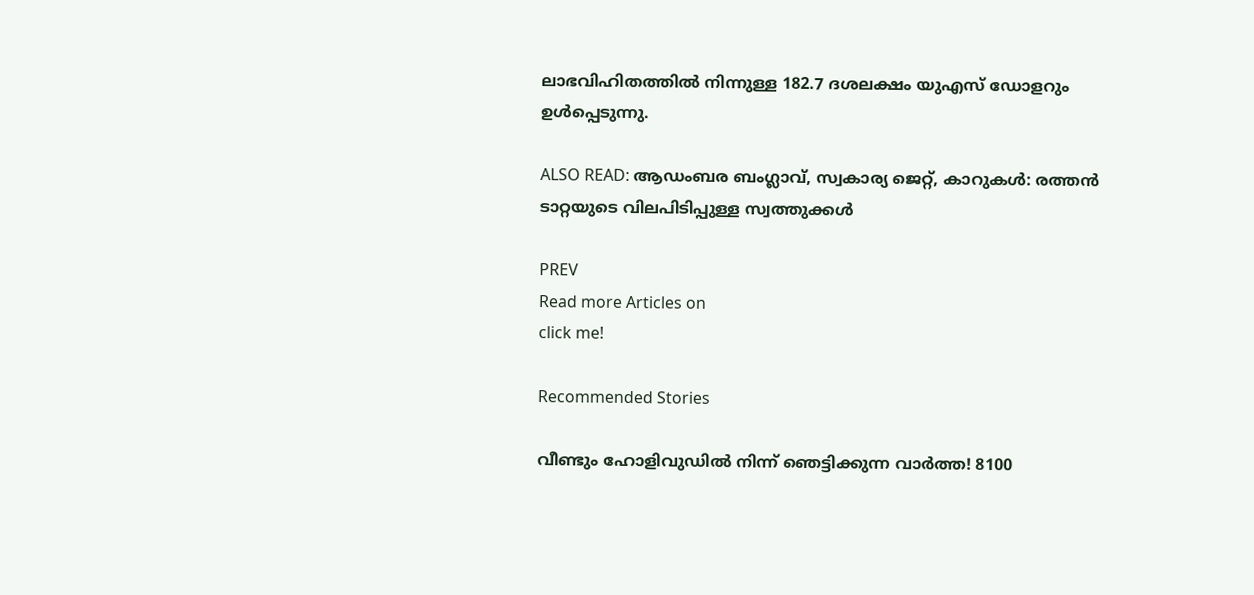ലാഭവിഹിതത്തിൽ നിന്നുള്ള 182.7 ദശലക്ഷം യുഎസ് ഡോളറും ഉൾപ്പെടുന്നു.

ALSO READ: ആഡംബര ബംഗ്ലാവ്, സ്വകാര്യ ജെറ്റ്, കാറുകൾ: രത്തൻ ടാറ്റയുടെ വിലപിടിപ്പുള്ള സ്വത്തുക്കൾ

PREV
Read more Articles on
click me!

Recommended Stories

വീണ്ടും ഹോളിവുഡില്‍ നിന്ന് ഞെട്ടിക്കുന്ന വാർത്ത! 8100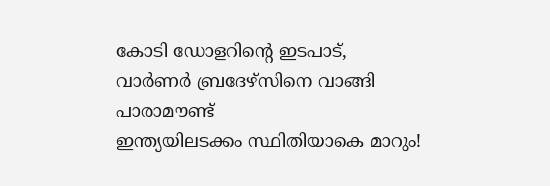കോടി ഡോളറിന്റെ ഇടപാട്, വാര്‍ണര്‍ ബ്രദേഴ്‌സിനെ വാങ്ങി പാരാമൗണ്ട്
ഇന്ത്യയിലടക്കം സ്ഥിതിയാകെ മാറും!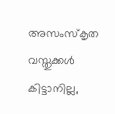അസംസ്കൃത വസ്തുക്കൾ കിട്ടാനില്ല,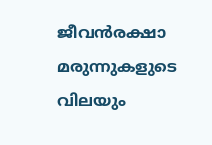ജീവൻരക്ഷാ മരുന്നുകളുടെ വിലയും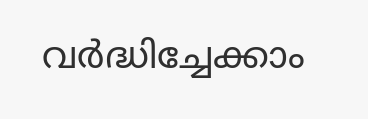വർദ്ധിച്ചേക്കാം